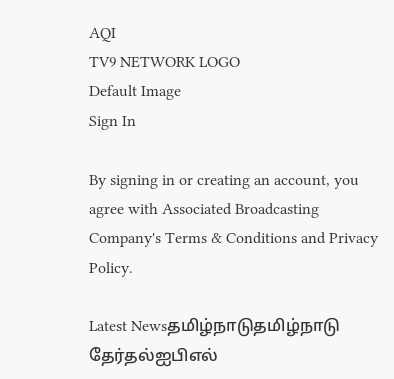AQI
TV9 NETWORK LOGO
Default Image
Sign In

By signing in or creating an account, you agree with Associated Broadcasting Company's Terms & Conditions and Privacy Policy.

Latest Newsதமிழ்நாடுதமிழ்நாடு தேர்தல்ஐபிஎல்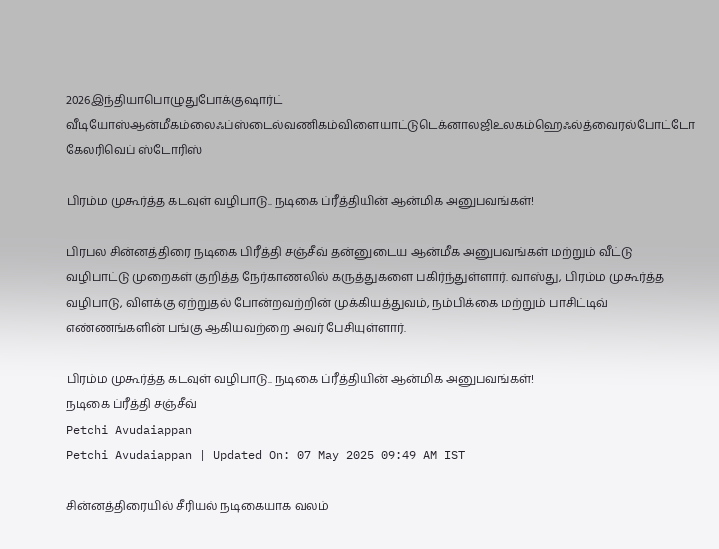2026இந்தியாபொழுதுபோக்குஷார்ட் வீடியோஸ்ஆன்மீகம்லைஃப்ஸ்டைல்வணிகம்விளையாட்டுடெக்னாலஜிஉலகம்ஹெஃல்த்வைரல்போட்டோ கேலரிவெப் ஸ்டோரிஸ்

பிரம்ம முகூர்த்த கடவுள் வழிபாடு.. நடிகை ப்ரீத்தியின் ஆன்மிக அனுபவங்கள்!

பிரபல சின்னத்திரை நடிகை பிரீத்தி சஞ்சீவ் தன்னுடைய ஆன்மீக அனுபவங்கள் மற்றும் வீட்டு வழிபாட்டு முறைகள் குறித்த நேர்காணலில் கருத்துகளை பகிர்ந்துள்ளார். வாஸ்து, பிரம்ம முகூர்த்த வழிபாடு, விளக்கு ஏற்றுதல் போன்றவற்றின் முக்கியத்துவம், நம்பிக்கை மற்றும் பாசிட்டிவ் எண்ணங்களின் பங்கு ஆகியவற்றை அவர் பேசியுள்ளார்.

பிரம்ம முகூர்த்த கடவுள் வழிபாடு.. நடிகை ப்ரீத்தியின் ஆன்மிக அனுபவங்கள்!
நடிகை ப்ரீத்தி சஞ்சீவ்
Petchi Avudaiappan
Petchi Avudaiappan | Updated On: 07 May 2025 09:49 AM IST

சின்னத்திரையில் சீரியல் நடிகையாக வலம்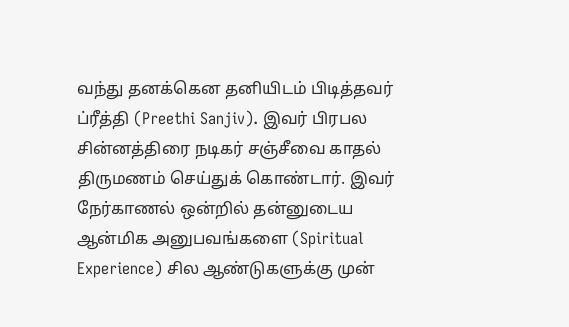வந்து தனக்கென தனியிடம் பிடித்தவர் ப்ரீத்தி (Preethi Sanjiv). இவர் பிரபல சின்னத்திரை நடிகர் சஞ்சீவை காதல் திருமணம் செய்துக் கொண்டார். இவர் நேர்காணல் ஒன்றில் தன்னுடைய ஆன்மிக அனுபவங்களை (Spiritual Experience) சில ஆண்டுகளுக்கு முன்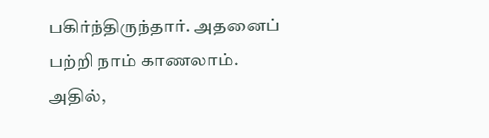பகிர்ந்திருந்தார். அதனைப் பற்றி நாம் காணலாம். அதில்,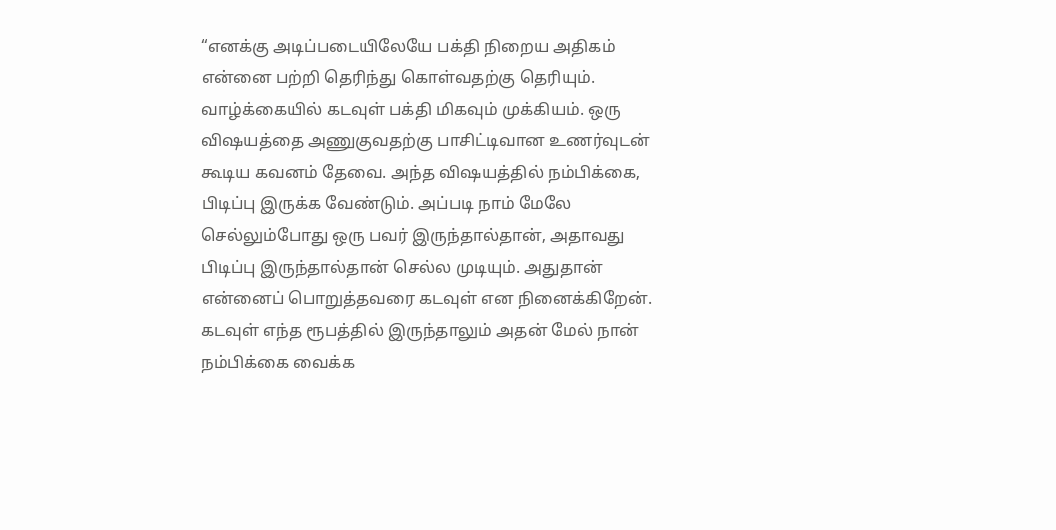“எனக்கு அடிப்படையிலேயே பக்தி நிறைய அதிகம் என்னை பற்றி தெரிந்து கொள்வதற்கு தெரியும். வாழ்க்கையில் கடவுள் பக்தி மிகவும் முக்கியம். ஒரு விஷயத்தை அணுகுவதற்கு பாசிட்டிவான உணர்வுடன் கூடிய கவனம் தேவை. அந்த விஷயத்தில் நம்பிக்கை, பிடிப்பு இருக்க வேண்டும். அப்படி நாம் மேலே செல்லும்போது ஒரு பவர் இருந்தால்தான், அதாவது பிடிப்பு இருந்தால்தான் செல்ல முடியும். அதுதான் என்னைப் பொறுத்தவரை கடவுள் என நினைக்கிறேன். கடவுள் எந்த ரூபத்தில் இருந்தாலும் அதன் மேல் நான் நம்பிக்கை வைக்க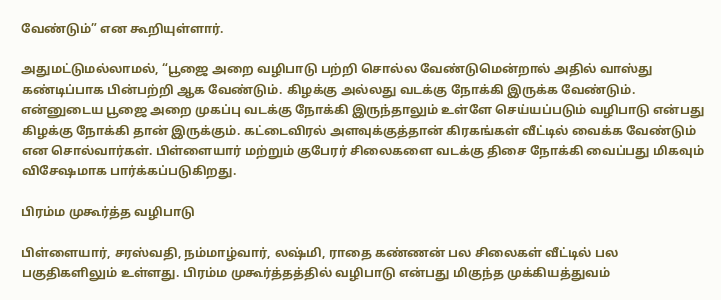வேண்டும்” என கூறியுள்ளார்.

அதுமட்டுமல்லாமல், “பூஜை அறை வழிபாடு பற்றி சொல்ல வேண்டுமென்றால் அதில் வாஸ்து கண்டிப்பாக பின்பற்றி ஆக வேண்டும். கிழக்கு அல்லது வடக்கு நோக்கி இருக்க வேண்டும். என்னுடைய பூஜை அறை முகப்பு வடக்கு நோக்கி இருந்தாலும் உள்ளே செய்யப்படும் வழிபாடு என்பது கிழக்கு நோக்கி தான் இருக்கும். கட்டைவிரல் அளவுக்குத்தான் கிரகங்கள் வீட்டில் வைக்க வேண்டும் என சொல்வார்கள். பிள்ளையார் மற்றும் குபேரர் சிலைகளை வடக்கு திசை நோக்கி வைப்பது மிகவும் விசேஷமாக பார்க்கப்படுகிறது.

பிரம்ம முகூர்த்த வழிபாடு

பிள்ளையார், சரஸ்வதி, நம்மாழ்வார், லஷ்மி, ராதை கண்ணன் பல சிலைகள் வீட்டில் பல பகுதிகளிலும் உள்ளது. பிரம்ம முகூர்த்தத்தில் வழிபாடு என்பது மிகுந்த முக்கியத்துவம்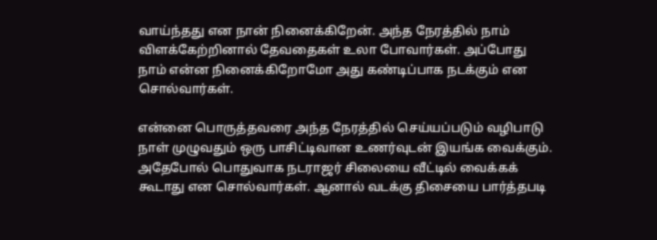வாய்ந்தது என நான் நினைக்கிறேன். அந்த நேரத்தில் நாம் விளக்கேற்றினால் தேவதைகள் உலா போவார்கள். அப்போது நாம் என்ன நினைக்கிறோமோ அது கண்டிப்பாக நடக்கும் என சொல்வார்கள்.

என்னை பொருத்தவரை அந்த நேரத்தில் செய்யப்படும் வழிபாடு நாள் முழுவதும் ஒரு பாசிட்டிவான உணர்வுடன் இயங்க வைக்கும். அதேபோல் பொதுவாக நடராஜர் சிலையை வீட்டில் வைக்கக் கூடாது என சொல்வார்கள். ஆனால் வடக்கு திசையை பார்த்தபடி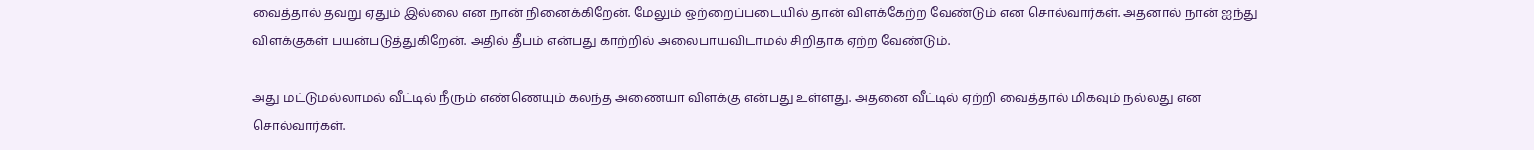வைத்தால் தவறு ஏதும் இல்லை என நான் நினைக்கிறேன். மேலும் ஒற்றைப்படையில் தான் விளக்கேற்ற வேண்டும் என சொல்வார்கள். அதனால் நான் ஐந்து விளக்குகள் பயன்படுத்துகிறேன். அதில் தீபம் என்பது காற்றில் அலைபாயவிடாமல் சிறிதாக ஏற்ற வேண்டும்.

அது மட்டுமல்லாமல் வீட்டில் நீரும் எண்ணெயும் கலந்த அணையா விளக்கு என்பது உள்ளது. அதனை வீட்டில் ஏற்றி வைத்தால் மிகவும் நல்லது என சொல்வார்கள்.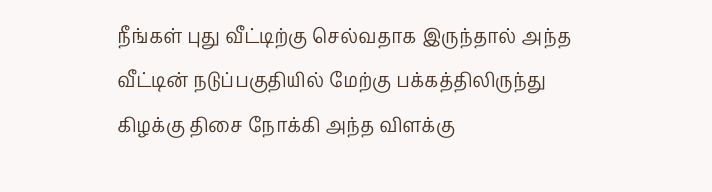நீங்கள் புது வீட்டிற்கு செல்வதாக இருந்தால் அந்த வீட்டின் நடுப்பகுதியில் மேற்கு பக்கத்திலிருந்து கிழக்கு திசை நோக்கி அந்த விளக்கு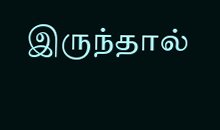இருந்தால்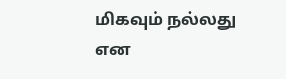மிகவும் நல்லது என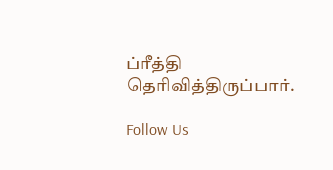ப்ரீத்தி தெரிவித்திருப்பார்.

Follow Us